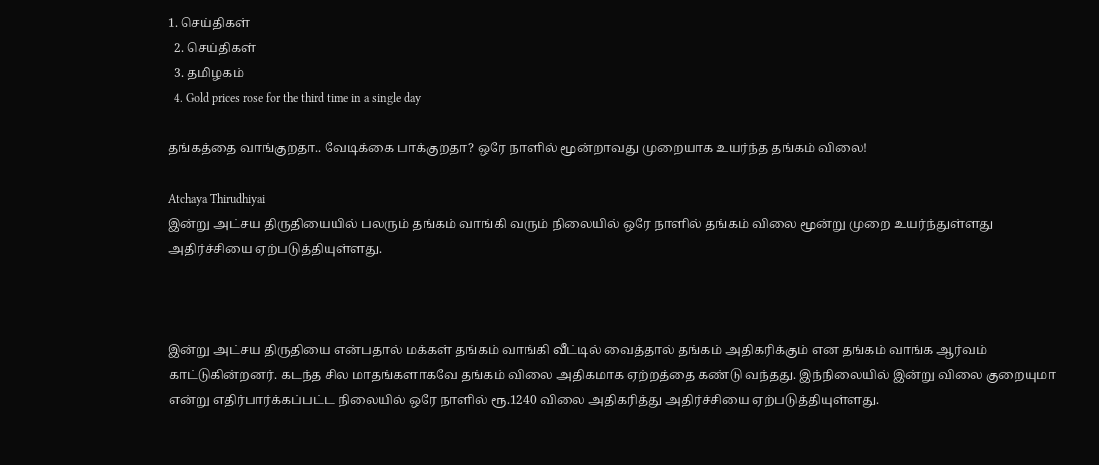1. செய்திகள்
  2. செய்திகள்
  3. த‌மிழக‌ம்
  4. Gold prices rose for the third time in a single day

தங்கத்தை வாங்குறதா.. வேடிக்கை பாக்குறதா? ஒரே நாளில் மூன்றாவது முறையாக உயர்ந்த தங்கம் விலை!

Atchaya Thirudhiyai
இன்று அட்சய திருதியையில் பலரும் தங்கம் வாங்கி வரும் நிலையில் ஒரே நாளில் தங்கம் விலை மூன்று முறை உயர்ந்துள்ளது அதிர்ச்சியை ஏற்படுத்தியுள்ளது.



இன்று அட்சய திருதியை என்பதால் மக்கள் தங்கம் வாங்கி வீட்டில் வைத்தால் தங்கம் அதிகரிக்கும் என தங்கம் வாங்க ஆர்வம் காட்டுகின்றனர். கடந்த சில மாதங்களாகவே தங்கம் விலை அதிகமாக ஏற்றத்தை கண்டு வந்தது. இந்நிலையில் இன்று விலை குறையுமா என்று எதிர்பார்க்கப்பட்ட நிலையில் ஒரே நாளில் ரூ.1240 விலை அதிகரித்து அதிர்ச்சியை ஏற்படுத்தியுள்ளது.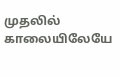முதலில் காலையிலேயே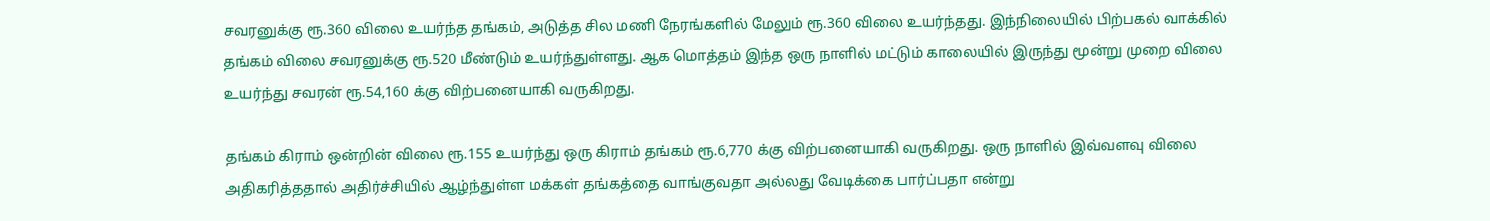சவரனுக்கு ரூ.360 விலை உயர்ந்த தங்கம், அடுத்த சில மணி நேரங்களில் மேலும் ரூ.360 விலை உயர்ந்தது. இந்நிலையில் பிற்பகல் வாக்கில் தங்கம் விலை சவரனுக்கு ரூ.520 மீண்டும் உயர்ந்துள்ளது. ஆக மொத்தம் இந்த ஒரு நாளில் மட்டும் காலையில் இருந்து மூன்று முறை விலை உயர்ந்து சவரன் ரூ.54,160 க்கு விற்பனையாகி வருகிறது.

தங்கம் கிராம் ஒன்றின் விலை ரூ.155 உயர்ந்து ஒரு கிராம் தங்கம் ரூ.6,770 க்கு விற்பனையாகி வருகிறது. ஒரு நாளில் இவ்வளவு விலை அதிகரித்ததால் அதிர்ச்சியில் ஆழ்ந்துள்ள மக்கள் தங்கத்தை வாங்குவதா அல்லது வேடிக்கை பார்ப்பதா என்று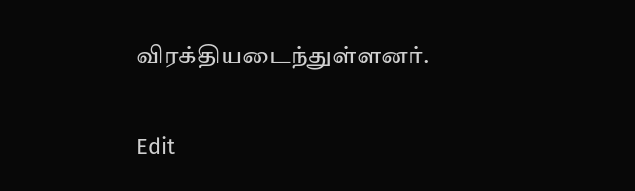விரக்தியடைந்துள்ளனர்.

Edit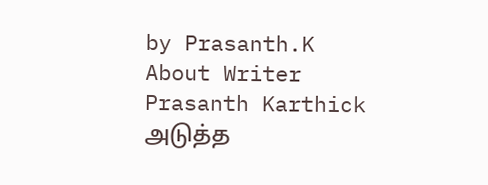by Prasanth.K
About Writer
Prasanth Karthick
அடுத்த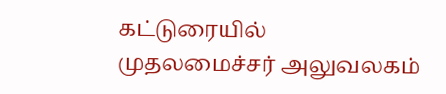கட்டுரையில்
முதலமைச்சர் அலுவலகம்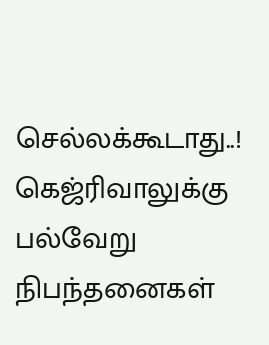செல்லக்கூடாது..! கெஜ்ரிவாலுக்கு பல்வேறு நிபந்தனைகள்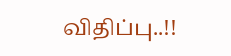விதிப்பு..!!